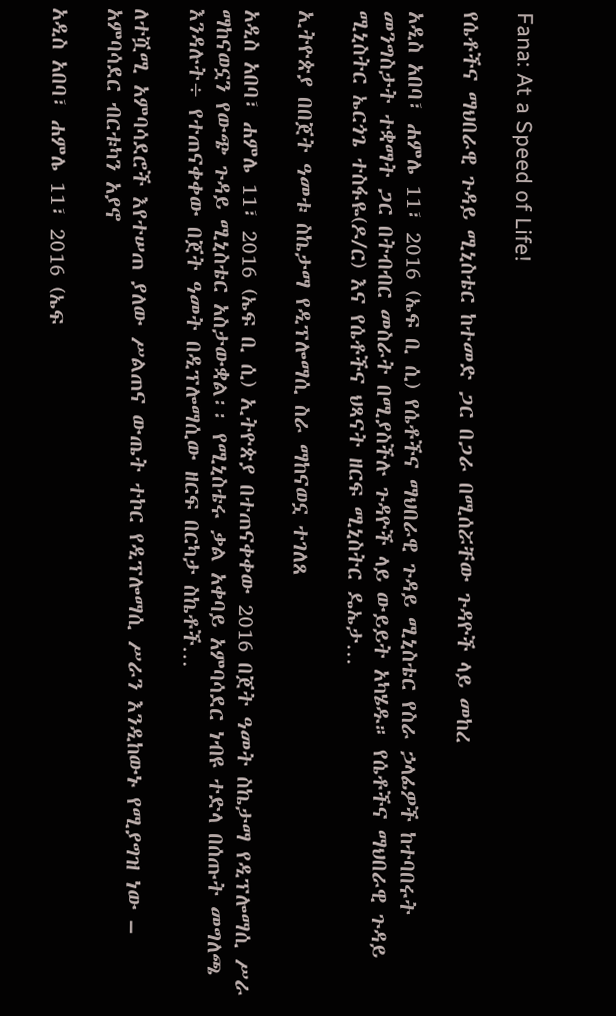Fana: At a Speed of Life!

የሴቶችና ማህበራዊ ጉዳይ ሚኒስቴር ከተመድ ጋር በጋራ በሚሰሯቸው ጉዳዮች ላይ መከረ

አዲስ አበባ፣ ሐምሌ 11፣ 2016 (ኤፍ ቢ ሲ) የሴቶችና ማህበራዊ ጉዳይ ሚኒስቴር የስራ ኃላፊዎች ከተባበሩት መንግስታት ተቋማት ጋር በትብብር መስራት በሚያስችሉ ጉዳዮች ላይ ውይይት አካሄዱ። የሴቶችና ማህበራዊ ጉዳይ ሚኒስትር ኤርጎጌ ተስፋዬ(ዶ/ር) እና የሴቶችና ህጻናት ዘርፍ ሚኒስትር ዴኤታ…

ኢትዮጵያ በበጀት ዓመቱ ስኬታማ የዲፕሎማሲ ስራ ማከናወኗ ተገለጸ

አዲስ አበባ፣ ሐምሌ 11፣ 2016 (ኤፍ ቢ ሲ) ኢትዮጵያ በተጠናቀቀው 2016 በጀት ዓመት ስኬታማ የዲፕሎማሲ ሥራ ማከናወኗን የውጭ ጉዳይ ሚኒስቴር አስታውቋል፡፡ የሚኒስቴሩ ቃል አቀባይ አምባሳደር ነብዩ ተድላ በሰጡት መግለጫ እንዳሉት÷ የተጠናቀቀው በጀት ዓመት በዲፕሎማሲው ዘርፍ በርካታ ስኬቶች…

ለተሿሚ አምባሳደሮች እየተሠጠ ያለው ሥልጠና ውጤት ተኮር የዲፕሎማሲ ሥራን እንዲከውኑ የሚያግዝ ነው – አምባሳደር ብርቱካን አያኖ

አዲስ አበባ፣ ሐምሌ 11፣ 2016 (ኤፍ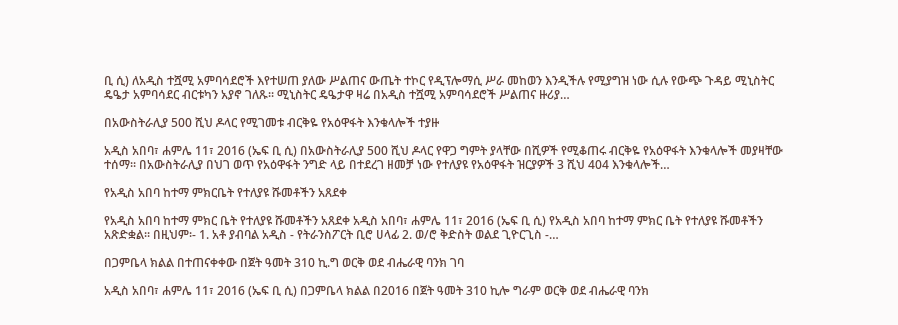ቢ ሲ) ለአዲስ ተሿሚ አምባሳደሮች እየተሠጠ ያለው ሥልጠና ውጤት ተኮር የዲፕሎማሲ ሥራ መከወን እንዲችሉ የሚያግዝ ነው ሲሉ የውጭ ጉዳይ ሚኒስትር ዴዔታ አምባሳደር ብርቱካን አያኖ ገለጹ፡፡ ሚኒስትር ዴዔታዋ ዛሬ በአዲስ ተሿሚ አምባሳደሮች ሥልጠና ዙሪያ…

በአውስትራሊያ 500 ሺህ ዶላር የሚገመቱ ብርቅዬ የአዕዋፋት እንቁላሎች ተያዙ

አዲስ አበባ፣ ሐምሌ 11፣ 2016 (ኤፍ ቢ ሲ) በአውስትራሊያ 500 ሺህ ዶላር የዋጋ ግምት ያላቸው በሺዎች የሚቆጠሩ ብርቅዬ የአዕዋፋት እንቁላሎች መያዛቸው ተሰማ፡፡ በአውስትራሊያ በህገ ወጥ የአዕዋፋት ንግድ ላይ በተደረገ ዘመቻ ነው የተለያዩ የአዕዋፋት ዝርያዎች 3 ሺህ 404 እንቁላሎች…

የአዲስ አበባ ከተማ ምክርቤት የተለያዩ ሹመቶችን አጸደቀ

የአዲስ አበባ ከተማ ምክር ቤት የተለያዩ ሹመቶችን አጸደቀ አዲስ አበባ፣ ሐምሌ 11፣ 2016 (ኤፍ ቢ ሲ) የአዲስ አበባ ከተማ ምክር ቤት የተለያዩ ሹመቶችን አጽድቋል፡፡ በዚህም፡- 1. አቶ ያብባል አዲስ - የትራንስፖርት ቢሮ ሀላፊ 2. ወ/ሮ ቅድስት ወልደ ጊዮርጊስ -…

በጋምቤላ ክልል በተጠናቀቀው በጀት ዓመት 310 ኪ.ግ ወርቅ ወደ ብሔራዊ ባንክ ገባ

አዲስ አበባ፣ ሐምሌ 11፣ 2016 (ኤፍ ቢ ሲ) በጋምቤላ ክልል በ2016 በጀት ዓመት 310 ኪሎ ግራም ወርቅ ወደ ብሔራዊ ባንክ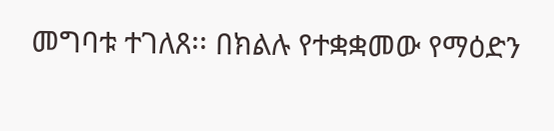መግባቱ ተገለጸ፡፡ በክልሉ የተቋቋመው የማዕድን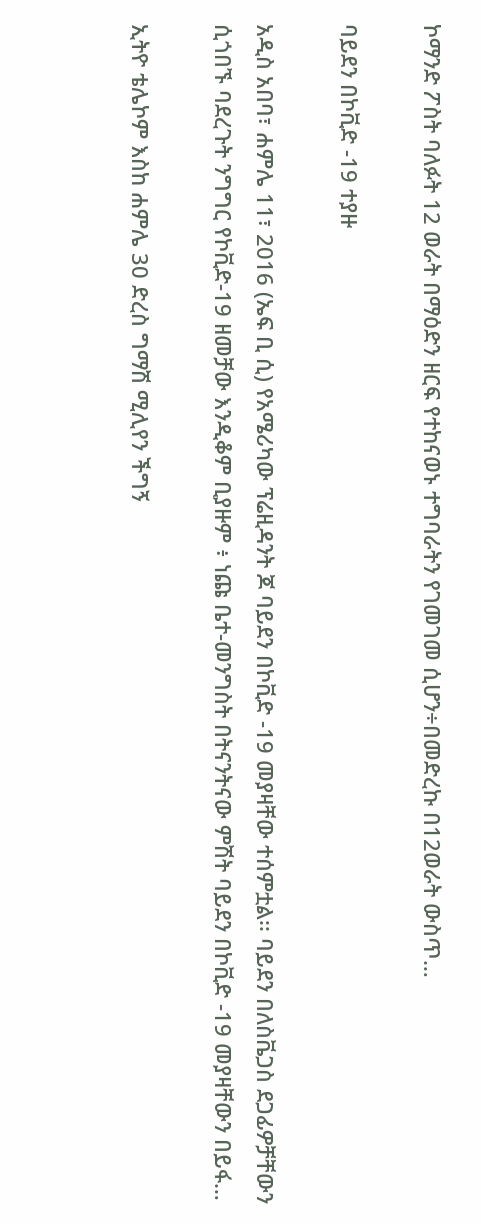ኮማንድ ፖስት ባለፉት 12 ወራት በማዕድን ዘርፍ የተከናወኑ ተግባራትን የገመገመ ሲሆን÷በመድረኩ በ12ወራት ውስጥ…

ባይደን በኮቪድ -19 ተያዙ

አዲስ አበባ፣ ሐምሌ 11፣ 2016 (ኤፍ ቢ ሲ) የአሜሪካው ፕሬዚዳንት ጆ ባይደን በኮቪድ -19 መያዛቸው ተሰምቷል፡፡ ባይደን በለስቬጋስ ደጋፊዎቻቸውን ሲጎበኙ ባደረጉት ንግግር የኮቪድ-19 ዘመቻው እንዲቆም ቢያዙም ፥ ነጩ ቤተ-መንግስት በትናንትናው ምሽት ባይደን በኮቪድ -19 መያዛቸውን በይፋ…

ኢትዮ ቴሌኮም እስከ ሐምሌ 30 ድረስ ግማሽ ሚሊየን ችግኝ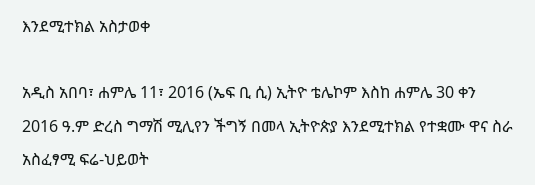እንደሚተክል አስታወቀ

አዲስ አበባ፣ ሐምሌ 11፣ 2016 (ኤፍ ቢ ሲ) ኢትዮ ቴሌኮም እስከ ሐምሌ 30 ቀን 2016 ዓ.ም ድረስ ግማሽ ሚሊየን ችግኝ በመላ ኢትዮጵያ እንደሚተክል የተቋሙ ዋና ስራ አስፈፃሚ ፍሬ-ህይወት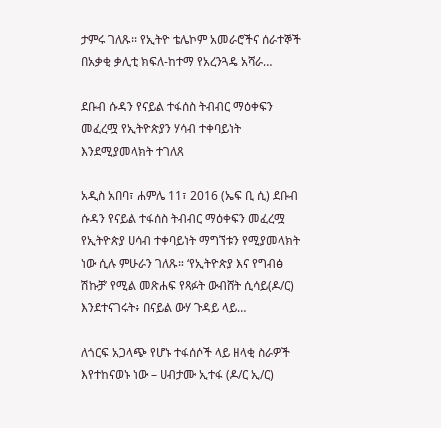ታምሩ ገለጹ፡፡ የኢትዮ ቴሌኮም አመራሮችና ሰራተኞች በአቃቂ ቃሊቲ ክፍለ-ከተማ የአረንጓዴ አሻራ…

ደቡብ ሱዳን የናይል ተፋሰስ ትብብር ማዕቀፍን መፈረሟ የኢትዮጵያን ሃሳብ ተቀባይነት እንደሚያመላክት ተገለጸ

አዲስ አበባ፣ ሐምሌ 11፣ 2016 (ኤፍ ቢ ሲ) ደቡብ ሱዳን የናይል ተፋሰስ ትብብር ማዕቀፍን መፈረሟ የኢትዮጵያ ሀሳብ ተቀባይነት ማግኘቱን የሚያመላክት ነው ሲሉ ምሁራን ገለጹ። ‘የኢትዮጵያ እና የግብፅ ሽኩቻ’ የሚል መጽሐፍ የጻፉት ውብሸት ሲሳይ(ዶ/ር) እንደተናገሩት፥ በናይል ውሃ ጉዳይ ላይ…

ለጎርፍ አጋላጭ የሆኑ ተፋሰሶች ላይ ዘላቂ ስራዎች እየተከናወኑ ነው – ሀብታሙ ኢተፋ (ዶ/ር ኢ/ር)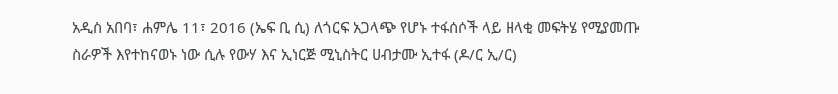አዲስ አበባ፣ ሐምሌ 11፣ 2016 (ኤፍ ቢ ሲ) ለጎርፍ አጋላጭ የሆኑ ተፋሰሶች ላይ ዘላቂ መፍትሄ የሚያመጡ ስራዎች እየተከናወኑ ነው ሲሉ የውሃ እና ኢነርጅ ሚኒስትር ሀብታሙ ኢተፋ (ዶ/ር ኢ/ር)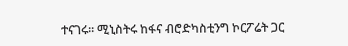ተናገሩ፡፡ ሚኒስትሩ ከፋና ብሮድካስቲንግ ኮርፖሬት ጋር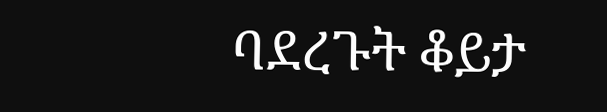ባደረጉት ቆይታ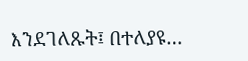እንደገለጹት፤ በተለያዩ…